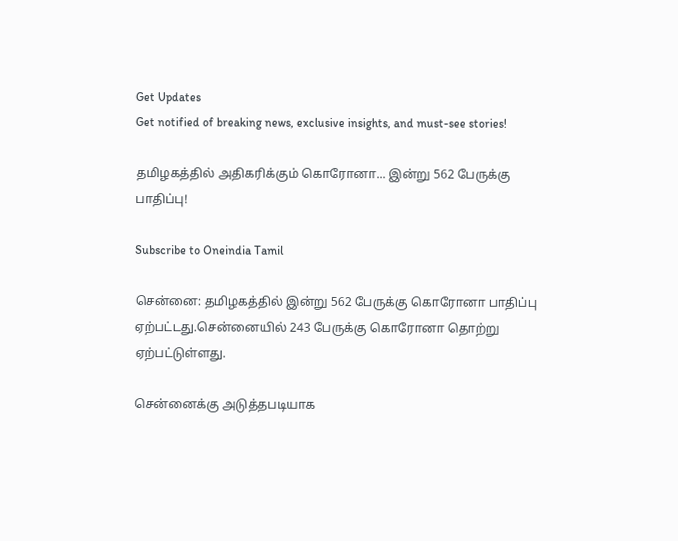Get Updates
Get notified of breaking news, exclusive insights, and must-see stories!

தமிழகத்தில் அதிகரிக்கும் கொரோனா... இன்று 562 பேருக்கு பாதிப்பு!

Subscribe to Oneindia Tamil

சென்னை: தமிழகத்தில் இன்று 562 பேருக்கு கொரோனா பாதிப்பு ஏற்பட்டது.சென்னையில் 243 பேருக்கு கொரோனா தொற்று ஏற்பட்டுள்ளது.

சென்னைக்கு அடுத்தபடியாக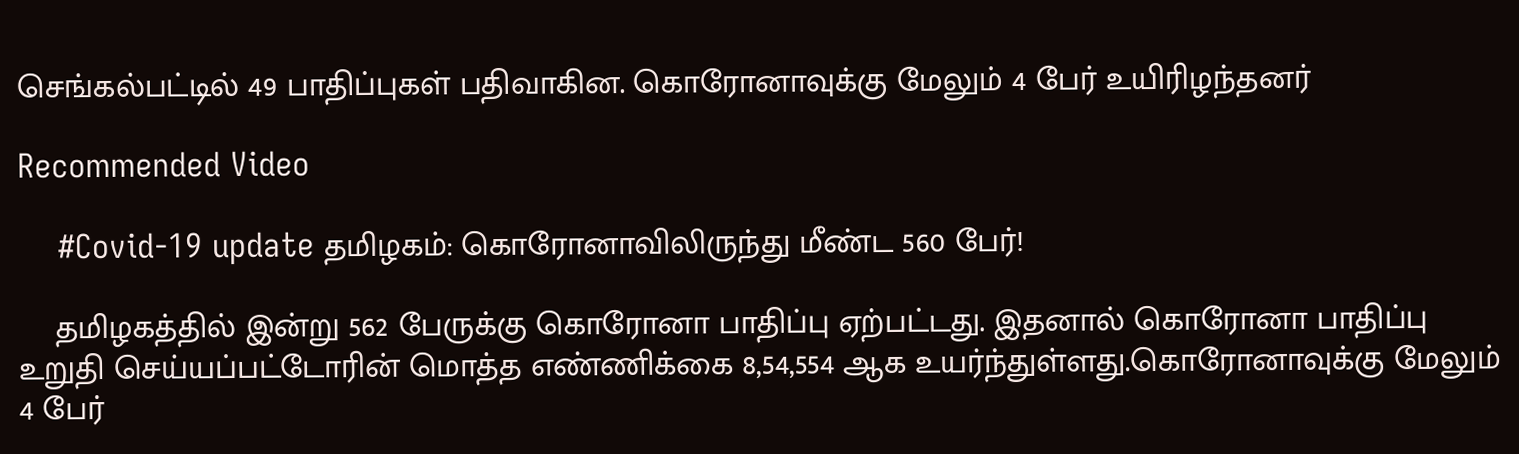செங்கல்பட்டில் 49 பாதிப்புகள் பதிவாகின. கொரோனாவுக்கு மேலும் 4 பேர் உயிரிழந்தனர்

Recommended Video

    #Covid-19 update தமிழகம்: கொரோனாவிலிருந்து மீண்ட 560 பேர்!

    தமிழகத்தில் இன்று 562 பேருக்கு கொரோனா பாதிப்பு ஏற்பட்டது. இதனால் கொரோனா பாதிப்பு உறுதி செய்யப்பட்டோரின் மொத்த எண்ணிக்கை 8,54,554 ஆக உயர்ந்துள்ளது.கொரோனாவுக்கு மேலும் 4 பேர்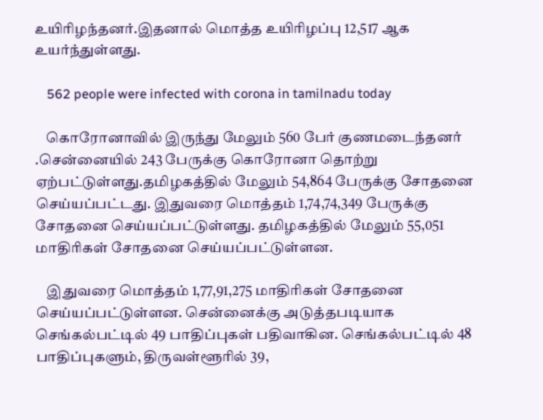உயிரிழந்தனர்.இதனால் மொத்த உயிரிழப்பு 12,517 ஆக உயர்ந்துள்ளது.

    562 people were infected with corona in tamilnadu today

    கொரோனாவில் இருந்து மேலும் 560 பேர் குணமடைந்தனர் .சென்னையில் 243 பேருக்கு கொரோனா தொற்று ஏற்பட்டுள்ளது.தமிழகத்தில் மேலும் 54,864 பேருக்கு சோதனை செய்யப்பட்டது. இதுவரை மொத்தம் 1,74,74,349 பேருக்கு சோதனை செய்யப்பட்டுள்ளது. தமிழகத்தில் மேலும் 55,051 மாதிரிகள் சோதனை செய்யப்பட்டுள்ளன.

    இதுவரை மொத்தம் 1,77,91,275 மாதிரிகள் சோதனை செய்யப்பட்டுள்ளன. சென்னைக்கு அடுத்தபடியாக செங்கல்பட்டில் 49 பாதிப்புகள் பதிவாகின. செங்கல்பட்டில் 48 பாதிப்புகளும், திருவள்ளூரில் 39,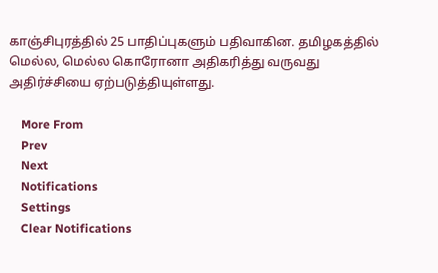காஞ்சிபுரத்தில் 25 பாதிப்புகளும் பதிவாகின. தமிழகத்தில் மெல்ல, மெல்ல கொரோனா அதிகரித்து வருவது அதிர்ச்சியை ஏற்படுத்தியுள்ளது.

    More From
    Prev
    Next
    Notifications
    Settings
    Clear Notifications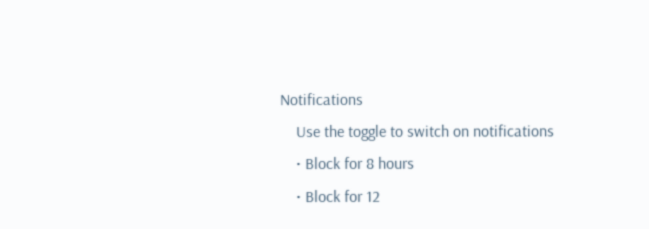Notifications
    Use the toggle to switch on notifications
    • Block for 8 hours
    • Block for 12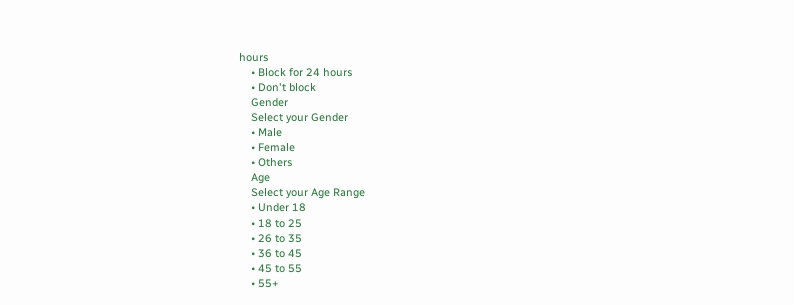hours
    • Block for 24 hours
    • Don't block
    Gender
    Select your Gender
    • Male
    • Female
    • Others
    Age
    Select your Age Range
    • Under 18
    • 18 to 25
    • 26 to 35
    • 36 to 45
    • 45 to 55
    • 55+